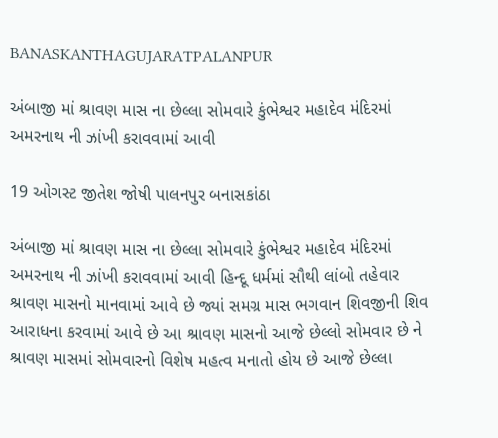BANASKANTHAGUJARATPALANPUR

અંબાજી માં શ્રાવણ માસ ના છેલ્લા સોમવારે કુંભેશ્વર મહાદેવ મંદિરમાં અમરનાથ ની ઝાંખી કરાવવામાં આવી

19 ઓગસ્ટ જીતેશ જોષી પાલનપુર બનાસકાંઠા

અંબાજી માં શ્રાવણ માસ ના છેલ્લા સોમવારે કુંભેશ્વર મહાદેવ મંદિરમાં અમરનાથ ની ઝાંખી કરાવવામાં આવી હિન્દૂ ધર્મમાં સૌથી લાંબો તહેવાર શ્રાવણ માસનો માનવામાં આવે છે જ્યાં સમગ્ર માસ ભગવાન શિવજીની શિવ આરાધના કરવામાં આવે છે આ શ્રાવણ માસનો આજે છેલ્લો સોમવાર છે ને શ્રાવણ માસમાં સોમવારનો વિશેષ મહત્વ મનાતો હોય છે આજે છેલ્લા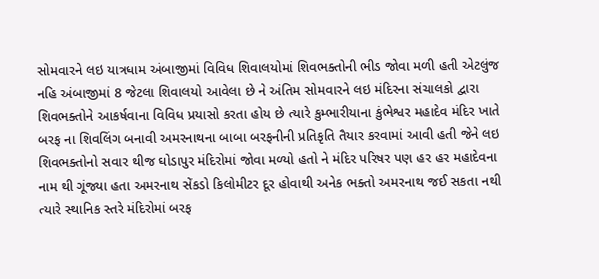સોમવારને લઇ યાત્રધામ અંબાજીમાં વિવિધ શિવાલયોમાં શિવભક્તોની ભીડ જોવા મળી હતી એટલુંજ નહિ અંબાજીમાં 8 જેટલા શિવાલયો આવેલા છે ને અંતિમ સોમવારને લઇ મંદિરના સંચાલકો દ્વારા શિવભક્તોને આકર્ષવાના વિવિધ પ્રયાસો કરતા હોય છે ત્યારે કુમ્ભારીયાના કુંભેશ્વર મહાદેવ મંદિર ખાતે બરફ ના શિવલિંગ બનાવી અમરનાથના બાબા બરફનીની પ્રતિકૃતિ તૈયાર કરવામાં આવી હતી જેને લઇ શિવભક્તોનો સવાર થીજ ઘોડાપુર મંદિરોમાં જોવા મળ્યો હતો ને મંદિર પરિષર પણ હર હર મહાદેવના નામ થી ગૂંજ્યા હતા અમરનાથ સેંકડો કિલોમીટર દૂર હોવાથી અનેક ભક્તો અમરનાથ જઈ સકતા નથી ત્યારે સ્થાનિક સ્તરે મંદિરોમાં બરફ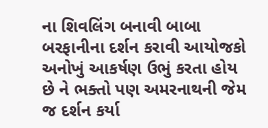ના શિવલિંગ બનાવી બાબા બરફાનીના દર્શન કરાવી આયોજકો અનોખું આકર્ષણ ઉભું કરતા હોય છે ને ભક્તો પણ અમરનાથની જેમ જ દર્શન કર્યા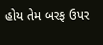હોય તેમ બરફ ઉપર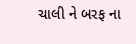ચાલી ને બરફ ના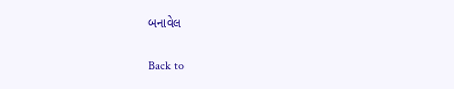બનાવેલ

Back to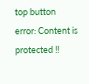top button
error: Content is protected !!